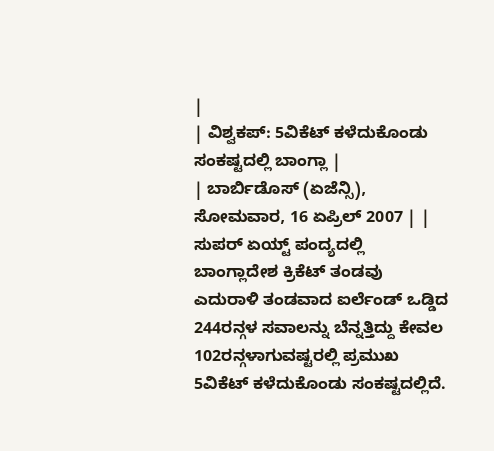|
| ವಿಶ್ವಕಪ್: 5ವಿಕೆಟ್ ಕಳೆದುಕೊಂಡು ಸಂಕಷ್ಟದಲ್ಲಿ ಬಾಂಗ್ಲಾ |
| ಬಾರ್ಬಿಡೊಸ್ (ಏಜೆನ್ಸಿ), ಸೋಮವಾರ, 16 ಏಪ್ರಿಲ್ 2007 | |
ಸುಪರ್ ಏಯ್ಟ್ ಪಂದ್ಯದಲ್ಲಿ ಬಾಂಗ್ಲಾದೇಶ ಕ್ರಿಕೆಟ್ ತಂಡವು ಎದುರಾಳಿ ತಂಡವಾದ ಐರ್ಲೆಂಡ್ ಒಡ್ಡಿದ 244ರನ್ಗಳ ಸವಾಲನ್ನು ಬೆನ್ನತ್ತಿದ್ದು ಕೇವಲ 102ರನ್ಗಳಾಗುವಷ್ಟರಲ್ಲಿ ಪ್ರಮುಖ 5ವಿಕೆಟ್ ಕಳೆದುಕೊಂಡು ಸಂಕಷ್ಟದಲ್ಲಿದೆ.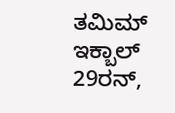ತಮಿಮ್ ಇಕ್ಬಾಲ್ 29ರನ್,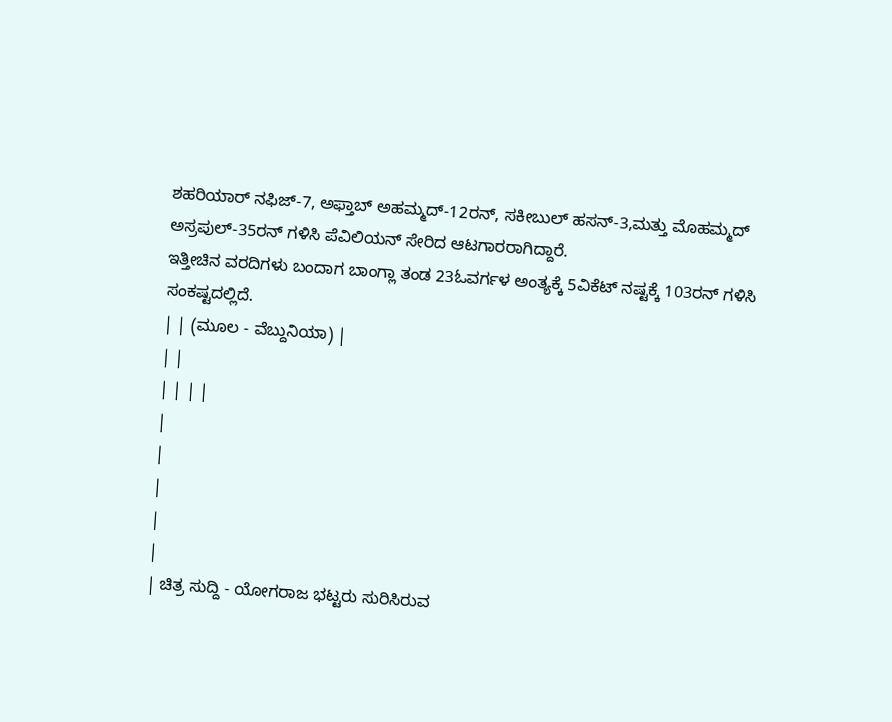ಶಹರಿಯಾರ್ ನಫಿಜ್-7, ಅಫ್ತಾಬ್ ಅಹಮ್ಮದ್-12ರನ್, ಸಕೀಬುಲ್ ಹಸನ್-3,ಮತ್ತು ಮೊಹಮ್ಮದ್ ಅಸ್ರಪುಲ್-35ರನ್ ಗಳಿಸಿ ಪೆವಿಲಿಯನ್ ಸೇರಿದ ಆಟಗಾರರಾಗಿದ್ದಾರೆ.
ಇತ್ತೀಚಿನ ವರದಿಗಳು ಬಂದಾಗ ಬಾಂಗ್ಲಾ ತಂಡ 23ಓವರ್ಗಳ ಅಂತ್ಯಕ್ಕೆ 5ವಿಕೆಟ್ ನಷ್ಟಕ್ಕೆ 103ರನ್ ಗಳಿಸಿ ಸಂಕಷ್ಟದಲ್ಲಿದೆ.
| | (ಮೂಲ - ವೆಬ್ದುನಿಯಾ) |
| |
| | | |
|
|
|
|
|
| ಚಿತ್ರ ಸುದ್ದಿ - ಯೋಗರಾಜ ಭಟ್ಟರು ಸುರಿಸಿರುವ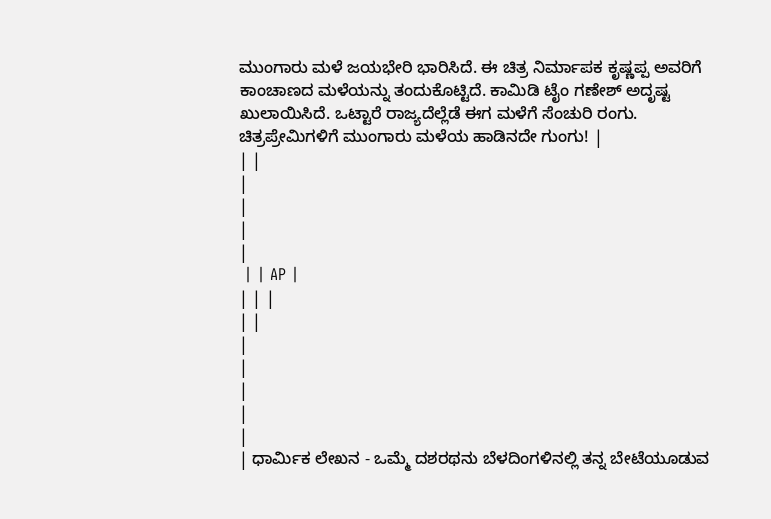ಮುಂಗಾರು ಮಳೆ ಜಯಭೇರಿ ಭಾರಿಸಿದೆ. ಈ ಚಿತ್ರ ನಿರ್ಮಾಪಕ ಕೃಷ್ಣಪ್ಪ ಅವರಿಗೆ ಕಾಂಚಾಣದ ಮಳೆಯನ್ನು ತಂದುಕೊಟ್ಟಿದೆ. ಕಾಮಿಡಿ ಟೈಂ ಗಣೇಶ್ ಅದೃಷ್ಟ ಖುಲಾಯಿಸಿದೆ. ಒಟ್ಟಾರೆ ರಾಜ್ಯದೆಲ್ಲೆಡೆ ಈಗ ಮಳೆಗೆ ಸೆಂಚುರಿ ರಂಗು. ಚಿತ್ರಪ್ರೇಮಿಗಳಿಗೆ ಮುಂಗಾರು ಮಳೆಯ ಹಾಡಿನದೇ ಗುಂಗು! |
| |
|
|
|
|
 | | AP |
| | |
| |
|
|
|
|
|
| ಧಾರ್ಮಿಕ ಲೇಖನ - ಒಮ್ಮೆ ದಶರಥನು ಬೆಳದಿಂಗಳಿನಲ್ಲಿ ತನ್ನ ಬೇಟೆಯೂಡುವ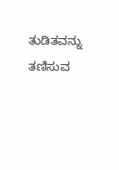ತುಡಿತವನ್ನು ತಣಿಸುವ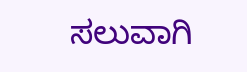ಸಲುವಾಗಿ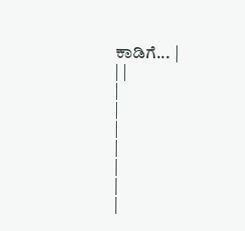ಕಾಡಿಗೆ... |
| |
|
|
|
|
|
|
|